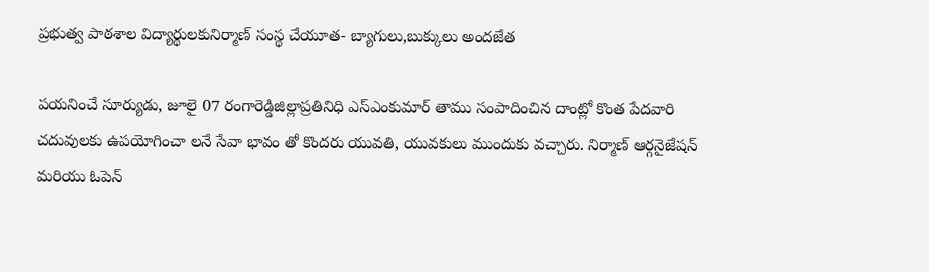ప్రభుత్వ పాఠశాల విద్యార్థులకునిర్మాణ్ సంస్థ చేయూత- బ్యాగులు,బుక్కులు అందజేత

పయనించే సూర్యుడు, జూలై 07 రంగారెడ్డిజిల్లాప్రతినిధి ఎస్ఎంకుమార్ తాము సంపాదించిన దాంట్లో కొంత పేదవారి చదువులకు ఉపయోగించా లనే సేవా భావం తో కొందరు యువతి, యువకులు ముందుకు వచ్చారు. నిర్మాణ్ ఆర్గనైజేషన్ మరియు ఓపెన్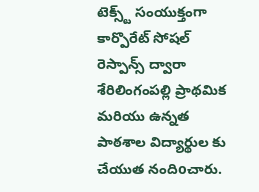టెక్స్ట్ సంయుక్తంగా కార్పొరేట్ సోషల్ రెస్పాన్స్ ద్వారా శేరిలింగంపల్లి ప్రాథమిక మరియు ఉన్నత పాఠశాల విద్యార్థుల కు చేయుత నందిoచారు.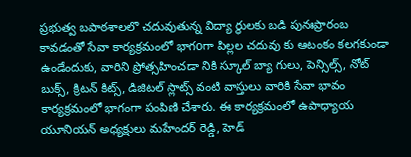ప్రభుత్వ బపాఠశాలలొ చదువుతున్న విద్యా ర్థులకు బడి పునఃప్రారంబ కావడంతో సేవా కార్యక్రమంలో భాగoగా పిల్లల చదువు కు ఆటంకం కలగకుండా ఉండేందుకు, వారిని ప్రోత్సహించడా నికి స్కూల్ బ్యా గులు, పెన్సిల్స్, నోట్ బుక్స్, క్రిటన్ కిట్స్, డిజిటల్ స్లాట్స్ వంటి వాస్తులు వారికి సేవా భావం కార్యక్రమంలో భాగంగా పంపిణి చేశారు. ఈ కార్యక్రమంలో ఉపాధ్యాయ యూనియన్ అధ్యక్షులు మహేందర్ రెడ్డి, హెడ్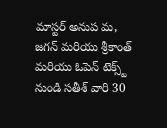మాస్టర్ అనుప మ, జగన్ మరియు శ్రీకాంత్ మరియు ఓపెన్ టెక్స్ట్ నుండి సతీశ్ వారి 30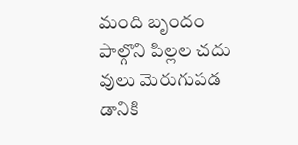మంది బృందం పాల్గొని పిల్లల చదు వులు మెరుగుపడ డానికి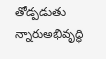తోడ్పడుతు న్నారుఅభివృద్ధి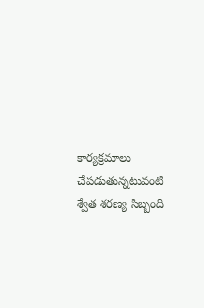కార్యక్రమాలు చేపడుతున్నటువంటి శ్వేత శరణ్య సిబ్బంది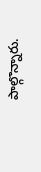పాల్గొన్నారు.